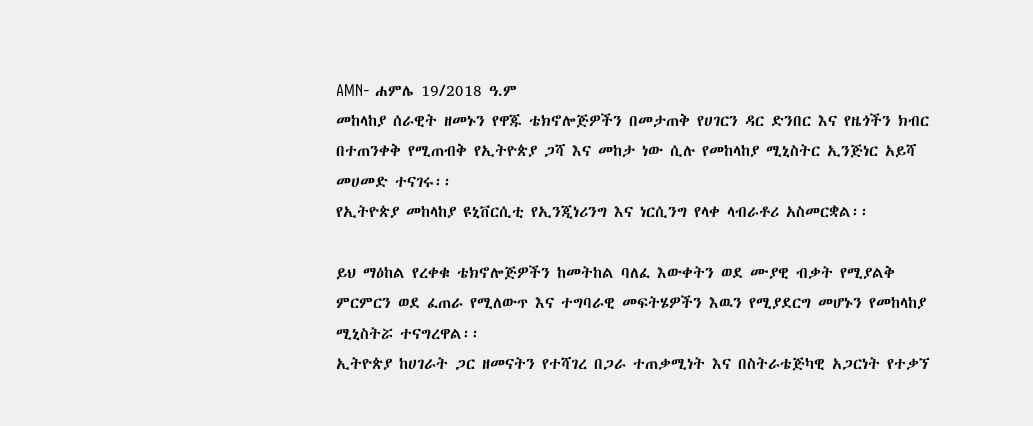AMN- ሐምሌ 19/2018 ዓ.ም
መከላከያ ሰራዊት ዘመኑን የዋጁ ቴክኖሎጅዎችን በመታጠቅ የሀገርን ዳር ድንበር እና የዜጎችን ክብር በተጠንቀቅ የሚጠብቅ የኢትዮጵያ ጋሻ እና መከታ ነው ሲሉ የመከላከያ ሚኒስትር ኢንጅነር አይሻ መሀመድ ተናገሩ፡፡
የኢትዮጵያ መከላከያ ዩኒቨርሲቲ የኢንጂነሪንግ እና ነርሲንግ የላቀ ላብራቶሪ አስመርቋል፡፡

ይህ ማዕከል የረቀቁ ቴክኖሎጅዎችን ከመትከል ባለፈ እውቀትን ወደ ሙያዊ ብቃት የሚያልቅ ምርምርን ወደ ፈጠራ የሚለውጥ እና ተግባራዊ መፍትሄዎችን እዉን የሚያደርግ መሆኑን የመከላከያ ሚኒስትሯ ተናግረዋል፡፡
ኢትዮጵያ ከሀገራት ጋር ዘመናትን የተሻገረ በጋራ ተጠቃሚነት እና በስትራቴጅካዊ አጋርነት የተቃኘ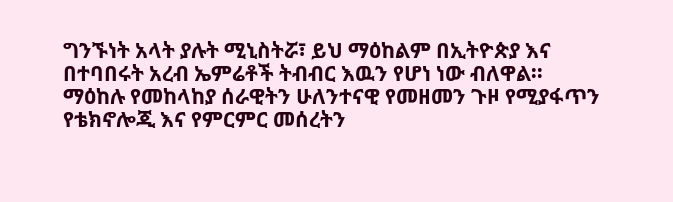ግንኙነት አላት ያሉት ሚኒስትሯ፣ ይህ ማዕከልም በኢትዮጵያ እና በተባበሩት አረብ ኤምሬቶች ትብብር እዉን የሆነ ነው ብለዋል፡፡
ማዕከሉ የመከላከያ ሰራዊትን ሁለንተናዊ የመዘመን ጉዞ የሚያፋጥን የቴክኖሎጂ እና የምርምር መሰረትን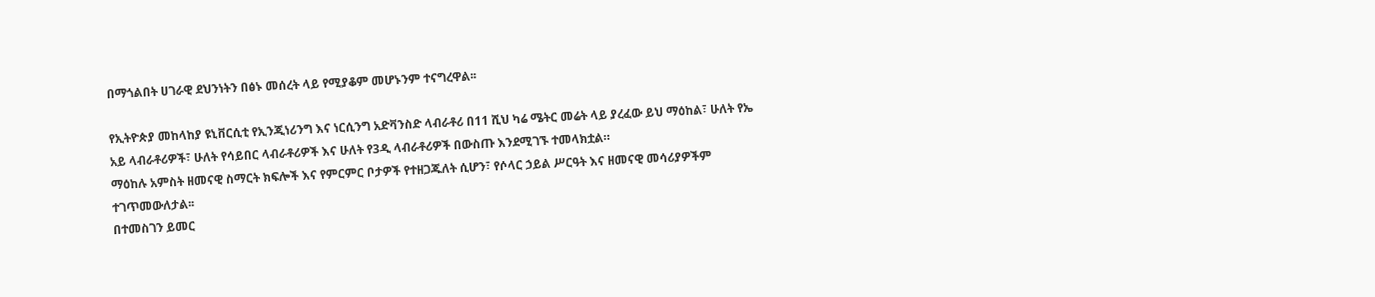በማጎልበት ሀገራዊ ደህንነትን በፅኑ መሰረት ላይ የሚያቆም መሆኑንም ተናግረዋል፡፡

የኢትዮጵያ መከላከያ ዩኒቨርሲቲ የኢንጂነሪንግ እና ነርሲንግ አድቫንስድ ላብራቶሪ በ11 ሺህ ካሬ ሜትር መሬት ላይ ያረፈው ይህ ማዕከል፣ ሁለት የኤ አይ ላብራቶሪዎች፣ ሁለት የሳይበር ላብራቶሪዎች እና ሁለት የ3ዲ ላብራቶሪዎች በውስጡ እንደሚገኙ ተመላክቷል።
ማዕከሉ አምስት ዘመናዊ ስማርት ክፍሎች እና የምርምር ቦታዎች የተዘጋጁለት ሲሆን፣ የሶላር ኃይል ሥርዓት እና ዘመናዊ መሳሪያዎችም ተገጥመውለታል፡፡
በተመስገን ይመር